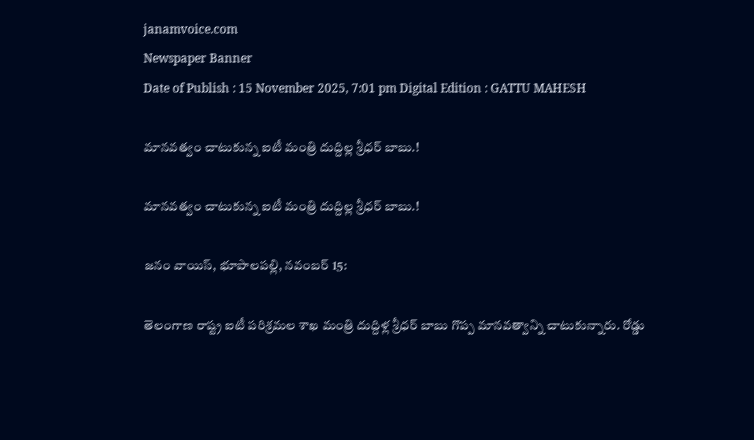janamvoice.com
Newspaper Banner
Date of Publish : 15 November 2025, 7:01 pm Digital Edition : GATTU MAHESH

మానవత్వం చాటుకున్న ఐటీ మంత్రి దుద్దిల్ల శ్రీధర్ బాబు.!

మానవత్వం చాటుకున్న ఐటీ మంత్రి దుద్దిల్ల శ్రీధర్ బాబు.!

జనం వాయిస్, భూపాలపల్లి, నవంబర్ 15:

తెలంగాణ రాష్ట్ర ఐటీ పరిశ్రమల శాఖ మంత్రి దుద్దిళ్ల శ్రీధర్ బాబు గొప్ప మానవత్వాన్ని చాటుకున్నారు. రోడ్డు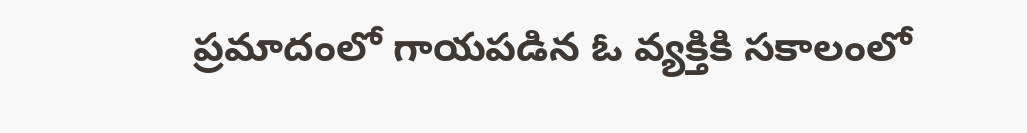ప్రమాదంలో గాయపడిన ఓ వ్యక్తికి సకాలంలో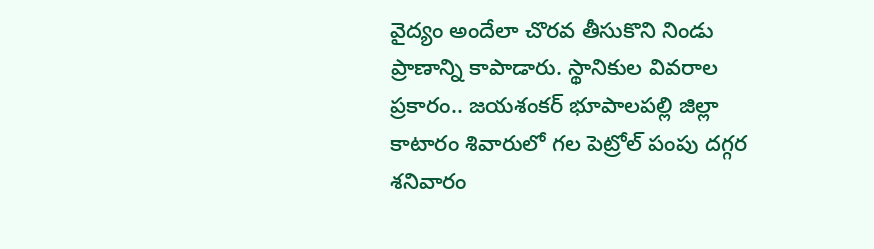వైద్యం అందేలా చొరవ తీసుకొని నిండు ప్రాణాన్ని కాపాడారు. స్థానికుల వివరాల ప్రకారం.. జయశంకర్ భూపాలపల్లి జిల్లా కాటారం శివారులో గల పెట్రోల్ పంపు దగ్గర శనివారం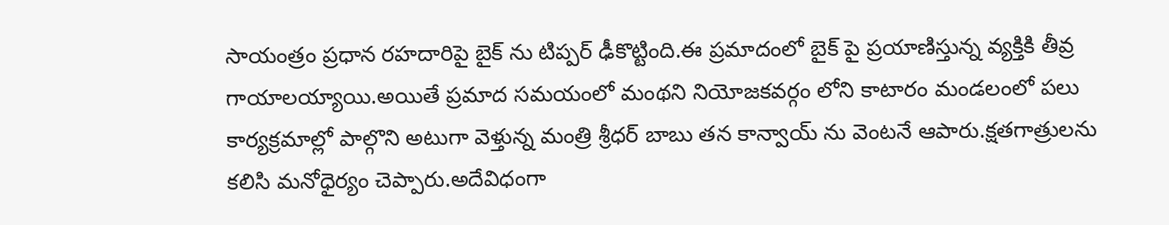సాయంత్రం ప్రధాన రహదారిపై బైక్ ను టిప్పర్ ఢీకొట్టింది.ఈ ప్రమాదంలో బైక్ పై ప్రయాణిస్తున్న వ్యక్తికి తీవ్ర గాయాలయ్యాయి.అయితే ప్రమాద సమయంలో మంథని నియోజకవర్గం లోని కాటారం మండలంలో పలు కార్యక్రమాల్లో పాల్గొని అటుగా వెళ్తున్న మంత్రి శ్రీధర్ బాబు తన కాన్వాయ్ ను వెంటనే ఆపారు.క్షతగాత్రులను కలిసి మనోధైర్యం చెప్పారు.అదేవిధంగా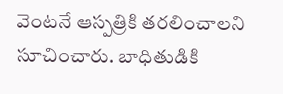వెంటనే ఆస్పత్రికి తరలించాలని సూచించారు. బాధితుడికి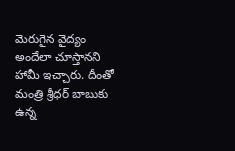మెరుగైన వైద్యం అందేలా చూస్తానని హామీ ఇచ్చారు. దీంతో మంత్రి శ్రీధర్ బాబుకు ఉన్న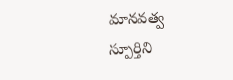మానవత్వ స్పూర్తిని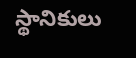స్థానికులు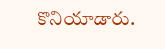కొనియాడారు.